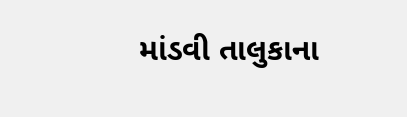માંડવી તાલુકાના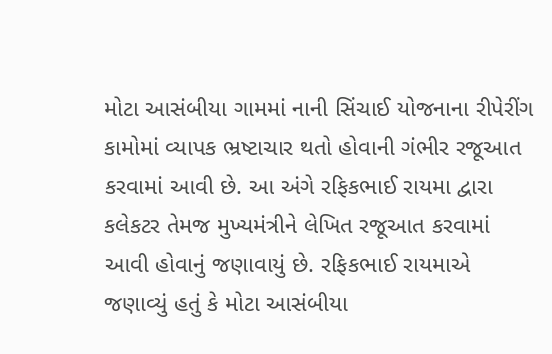મોટા આસંબીયા ગામમાં નાની સિંચાઈ યોજનાના રીપેરીંગ કામોમાં વ્યાપક ભ્રષ્ટાચાર થતો હોવાની ગંભીર રજૂઆત કરવામાં આવી છે. આ અંગે રફિકભાઈ રાયમા દ્વારા કલેકટર તેમજ મુખ્યમંત્રીને લેખિત રજૂઆત કરવામાં આવી હોવાનું જણાવાયું છે. રફિકભાઈ રાયમાએ જણાવ્યું હતું કે મોટા આસંબીયા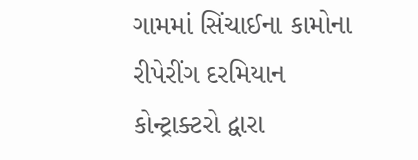ગામમાં સિંચાઈના કામોના રીપેરીંગ દરમિયાન કોન્ટ્રાક્ટરો દ્વારા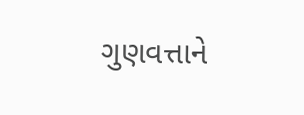ગુણવત્તાને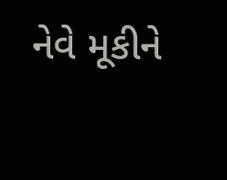નેવે મૂકીને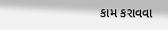કામ કરાવવા